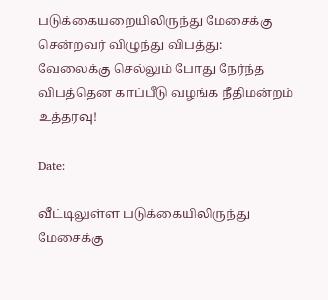படுக்கையறையிலிருந்து மேசைக்கு சென்றவர் விழுந்து விபத்து: வேலைக்கு செல்லும் போது நேர்ந்த விபத்தென காப்பீடு வழங்க நீதிமன்றம் உத்தரவு!

Date:

வீட்டிலுள்ள படுக்கையிலிருந்து மேசைக்கு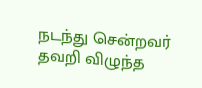நடந்து சென்றவர் தவறி விழுந்த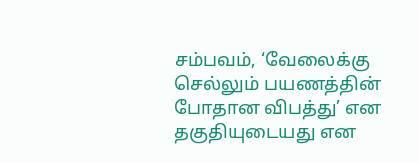சம்பவம், ‘வேலைக்கு செல்லும் பயணத்தின் போதான விபத்து’ என தகுதியுடையது என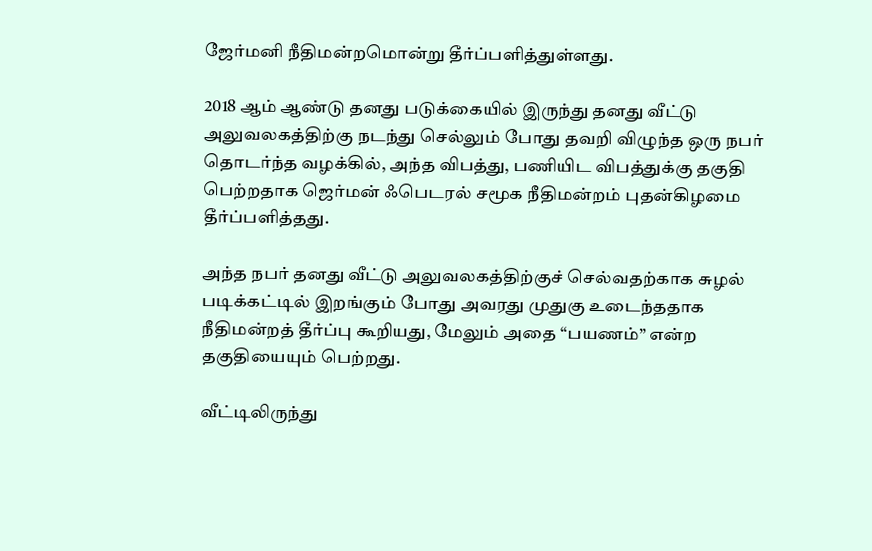ஜேர்மனி நீதிமன்றமொன்று தீர்ப்பளித்துள்ளது.

2018 ஆம் ஆண்டு தனது படுக்கையில் இருந்து தனது வீட்டு அலுவலகத்திற்கு நடந்து செல்லும் போது தவறி விழுந்த ஒரு நபர் தொடர்ந்த வழக்கில், அந்த விபத்து, பணியிட விபத்துக்கு தகுதி பெற்றதாக ஜெர்மன் ஃபெடரல் சமூக நீதிமன்றம் புதன்கிழமை தீர்ப்பளித்தது.

அந்த நபர் தனது வீட்டு அலுவலகத்திற்குச் செல்வதற்காக சுழல் படிக்கட்டில் இறங்கும் போது அவரது முதுகு உடைந்ததாக நீதிமன்றத் தீர்ப்பு கூறியது, மேலும் அதை “பயணம்” என்ற தகுதியையும் பெற்றது.

வீட்டிலிருந்து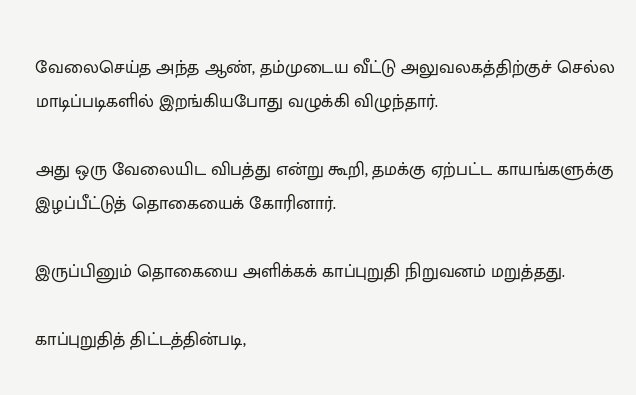வேலைசெய்த அந்த ஆண், தம்முடைய வீட்டு அலுவலகத்திற்குச் செல்ல மாடிப்படிகளில் இறங்கியபோது வழுக்கி விழுந்தார்.

அது ஒரு வேலையிட விபத்து என்று கூறி, தமக்கு ஏற்பட்ட காயங்களுக்கு இழப்பீட்டுத் தொகையைக் கோரினார்.

இருப்பினும் தொகையை அளிக்கக் காப்புறுதி நிறுவனம் மறுத்தது.

காப்புறுதித் திட்டத்தின்படி,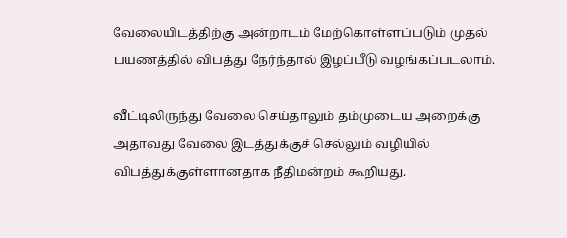வேலையிடத்திற்கு அன்றாடம் மேற்கொள்ளப்படும் முதல் பயணத்தில் விபத்து நேர்ந்தால் இழப்பீடு வழங்கப்படலாம்.

வீட்டிலிருந்து வேலை செய்தாலும் தம்முடைய அறைக்கு அதாவது வேலை இடத்துக்குச் செல்லும் வழியில் விபத்துக்குள்ளானதாக நீதிமன்றம் கூறியது.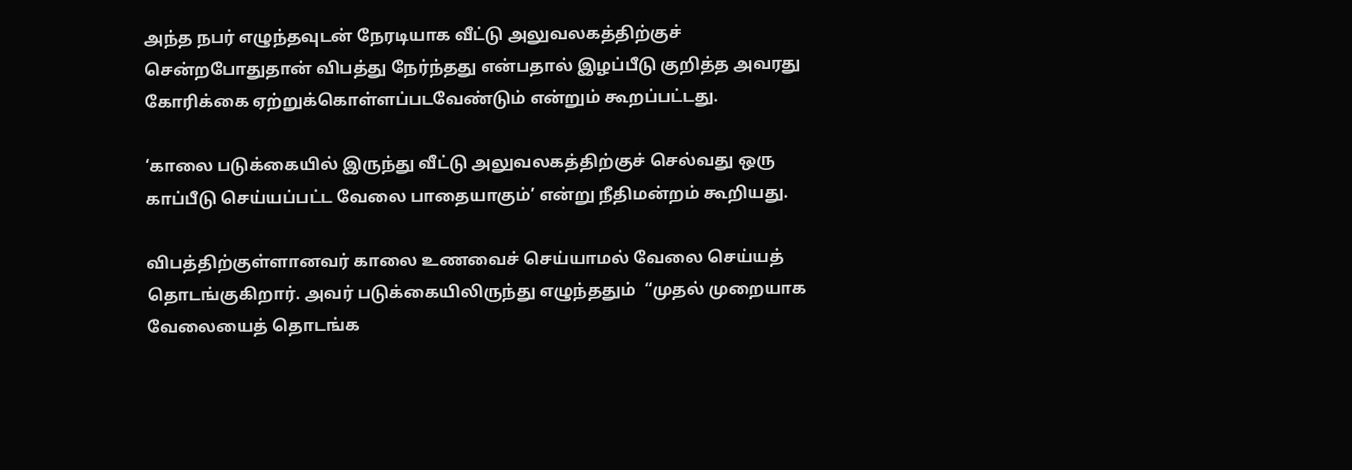அந்த நபர் எழுந்தவுடன் நேரடியாக வீட்டு அலுவலகத்திற்குச் சென்றபோதுதான் விபத்து நேர்ந்தது என்பதால் இழப்பீடு குறித்த அவரது கோரிக்கை ஏற்றுக்கொள்ளப்படவேண்டும் என்றும் கூறப்பட்டது.

‘காலை படுக்கையில் இருந்து வீட்டு அலுவலகத்திற்குச் செல்வது ஒரு காப்பீடு செய்யப்பட்ட வேலை பாதையாகும்’ என்று நீதிமன்றம் கூறியது.

விபத்திற்குள்ளானவர் காலை உணவைச் செய்யாமல் வேலை செய்யத் தொடங்குகிறார். அவர் படுக்கையிலிருந்து எழுந்ததும்  “முதல் முறையாக வேலையைத் தொடங்க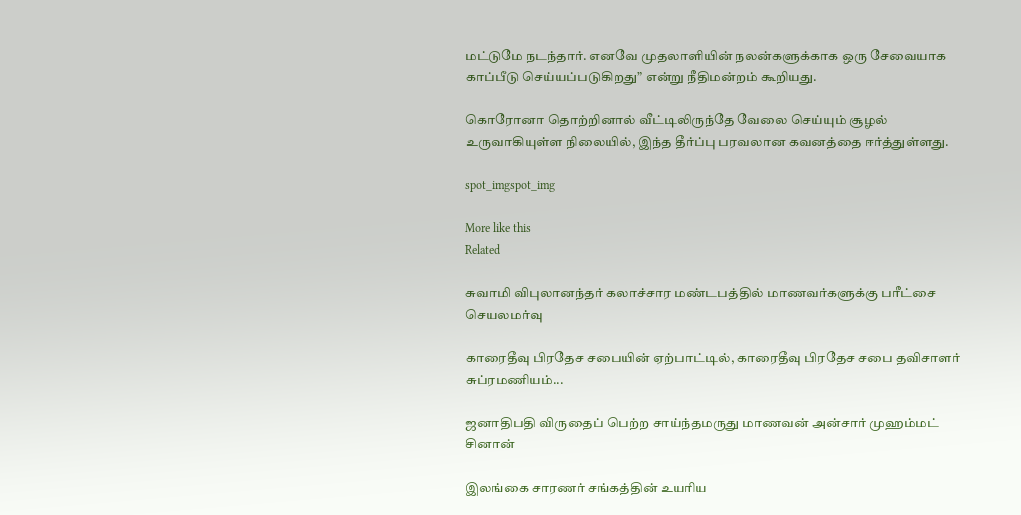மட்டுமே நடந்தார். எனவே முதலாளியின் நலன்களுக்காக ஒரு சேவையாக காப்பீடு செய்யப்படுகிறது” என்று நீதிமன்றம் கூறியது.

கொரோனா தொற்றினால் வீட்டிலிருந்தே வேலை செய்யும் சூழல் உருவாகியுள்ள நிலையில், இந்த தீர்ப்பு பரவலான கவனத்தை ஈர்த்துள்ளது.

spot_imgspot_img

More like this
Related

சுவாமி விபுலானந்தர் கலாச்சார மண்டபத்தில் மாணவர்களுக்கு பரீட்சை செயலமர்வு

காரைதீவு பிரதேச சபையின் ஏற்பாட்டில், காரைதீவு பிரதேச சபை தவிசாளர் சுப்ரமணியம்...

ஜனாதிபதி விருதைப் பெற்ற சாய்ந்தமருது மாணவன் அன்சார் முஹம்மட் சினான்

இலங்கை சாரணர் சங்கத்தின் உயரிய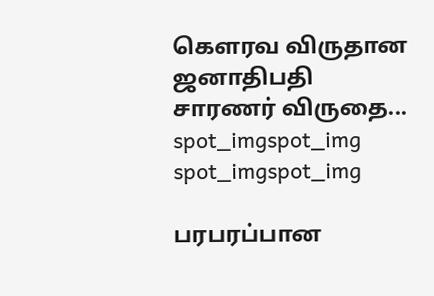கௌரவ விருதான ஜனாதிபதி சாரணர் விருதை...
spot_imgspot_img
spot_imgspot_img

பரபரப்பான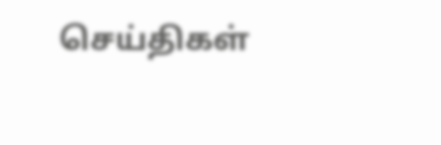செய்திகள்